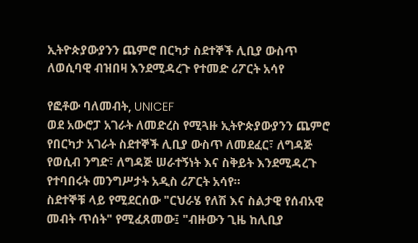ኢትዮጵያውያንን ጨምሮ በርካታ ስደተኞች ሊቢያ ውስጥ ለወሲባዊ ብዝበዛ እንደሚዳረጉ የተመድ ሪፖርት አሳየ

የፎቶው ባለመብት, UNICEF
ወደ አውሮፓ አገራት ለመድረስ የሚጓዙ ኢትዮጵያውያንን ጨምሮ የበርካታ አገራት ስደተኞች ሊቢያ ውስጥ ለመደፈር፣ ለግዳጅ የወሲብ ንግድ፣ ለግዳጅ ሠራተኝነት እና ስቅይት እንደሚዳረጉ የተባበሩት መንግሥታት አዲስ ሪፖርት አሳየ።
ስደተኞቹ ላይ የሚደርሰው "ርህራሄ የለሽ እና ስልታዊ የሰብአዊ መብት ጥሰት" የሚፈጸመው፤ "ብዙውን ጊዜ ከሊቢያ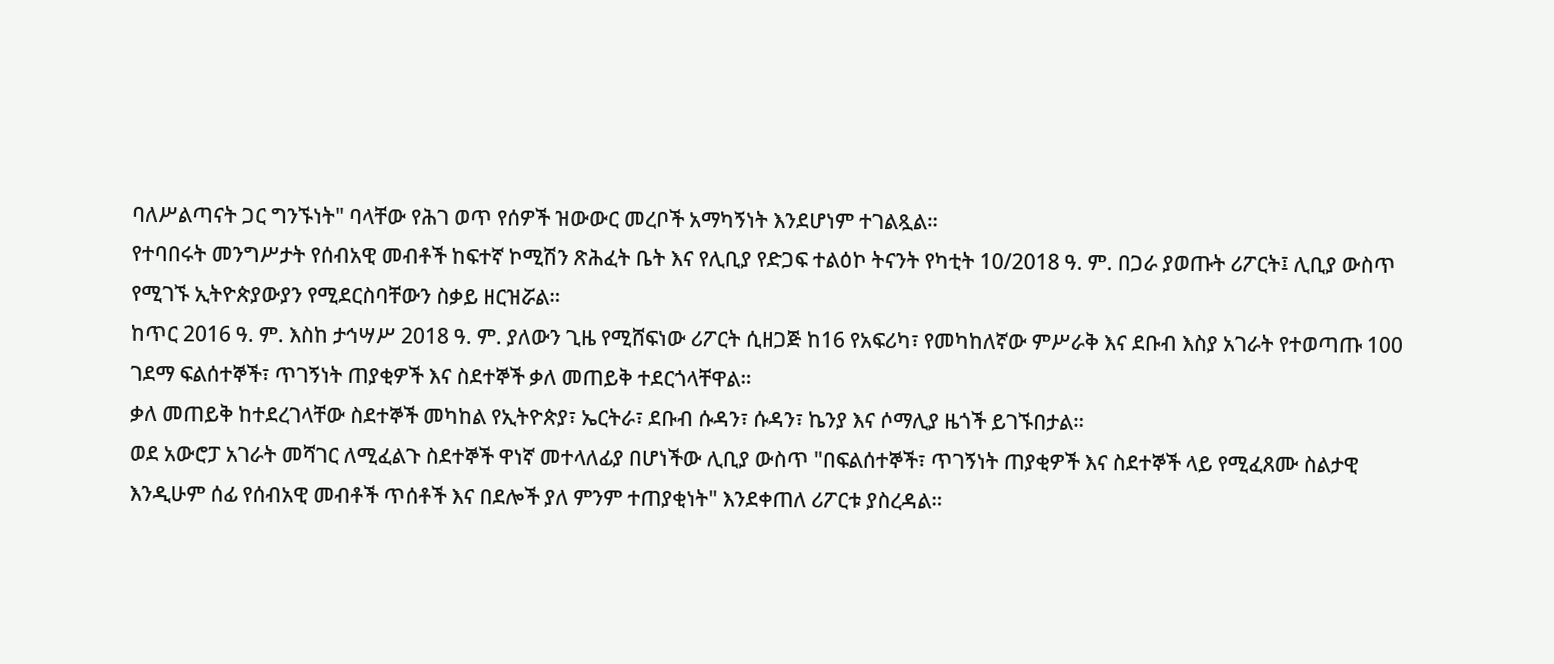ባለሥልጣናት ጋር ግንኙነት" ባላቸው የሕገ ወጥ የሰዎች ዝውውር መረቦች አማካኝነት እንደሆነም ተገልጿል።
የተባበሩት መንግሥታት የሰብአዊ መብቶች ከፍተኛ ኮሚሽን ጽሕፈት ቤት እና የሊቢያ የድጋፍ ተልዕኮ ትናንት የካቲት 10/2018 ዓ. ም. በጋራ ያወጡት ሪፖርት፤ ሊቢያ ውስጥ የሚገኙ ኢትዮጵያውያን የሚደርስባቸውን ስቃይ ዘርዝሯል።
ከጥር 2016 ዓ. ም. እስከ ታኅሣሥ 2018 ዓ. ም. ያለውን ጊዜ የሚሸፍነው ሪፖርት ሲዘጋጅ ከ16 የአፍሪካ፣ የመካከለኛው ምሥራቅ እና ደቡብ እስያ አገራት የተወጣጡ 100 ገደማ ፍልሰተኞች፣ ጥገኝነት ጠያቂዎች እና ስደተኞች ቃለ መጠይቅ ተደርጎላቸዋል።
ቃለ መጠይቅ ከተደረገላቸው ስደተኞች መካከል የኢትዮጵያ፣ ኤርትራ፣ ደቡብ ሱዳን፣ ሱዳን፣ ኬንያ እና ሶማሊያ ዜጎች ይገኙበታል።
ወደ አውሮፓ አገራት መሻገር ለሚፈልጉ ስደተኞች ዋነኛ መተላለፊያ በሆነችው ሊቢያ ውስጥ "በፍልሰተኞች፣ ጥገኝነት ጠያቂዎች እና ስደተኞች ላይ የሚፈጸሙ ስልታዊ እንዲሁም ሰፊ የሰብአዊ መብቶች ጥሰቶች እና በደሎች ያለ ምንም ተጠያቂነት" እንደቀጠለ ሪፖርቱ ያስረዳል።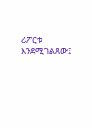ሪፖርቱ እንደሚገልጸው፤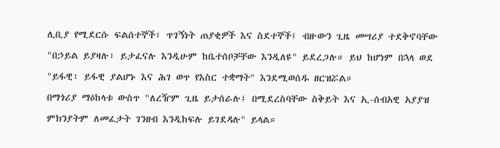ሊቢያ የሚደርሱ ፍልሰተኞች፣ ጥገኝነት ጠያቂዎች እና ስደተኞች፤ ብዙውን ጊዜ መሣሪያ ተደቅኖባቸው "በኃይል ይያዛሉ፣ ይታፈናሉ እንዲሁም ከቤተሰቦቻቸው እንዲለዩ" ይደረጋሉ። ይህ ከሆነም በኋላ ወደ "ይፋዊ፣ ይፋዊ ያልሆኑ እና ሕገ ወጥ የእስር ተቋማት" እንደሚወሰዱ ዘርዝሯል።
በማጎሪያ ማዕከላቱ ውስጥ "ለረዥም ጊዜ ይታሰራሉ፤ በሚደረስባቸው ስቅይት እና ኢ-ሰብአዊ አያያዝ ምክንያትም ለመፈታት ገንዘብ እንዲከፍሉ ይገደዳሉ" ይላል።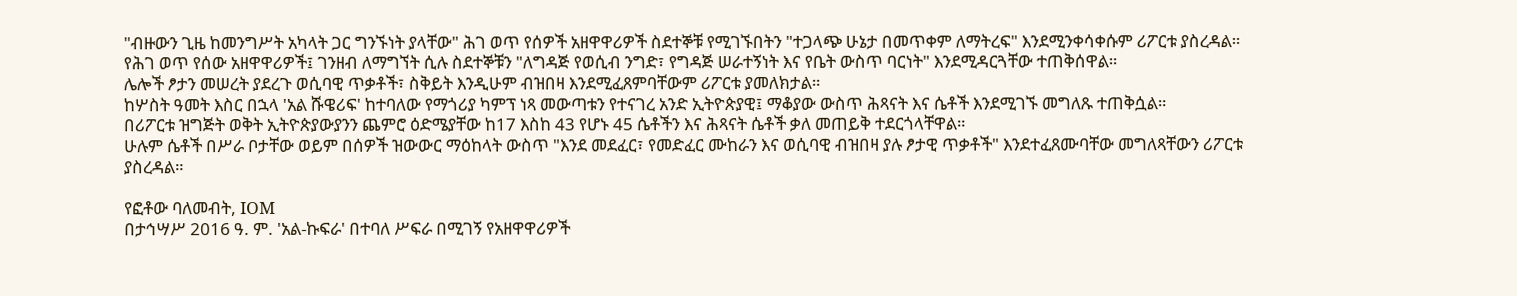"ብዙውን ጊዜ ከመንግሥት አካላት ጋር ግንኙነት ያላቸው" ሕገ ወጥ የሰዎች አዘዋዋሪዎች ስደተኞቹ የሚገኙበትን "ተጋላጭ ሁኔታ በመጥቀም ለማትረፍ" እንደሚንቀሳቀሱም ሪፖርቱ ያስረዳል።
የሕገ ወጥ የሰው አዘዋዋሪዎች፤ ገንዘብ ለማግኘት ሲሉ ስደተኞቹን "ለግዳጅ የወሲብ ንግድ፣ የግዳጅ ሠራተኝነት እና የቤት ውስጥ ባርነት" እንደሚዳርጓቸው ተጠቅሰዋል።
ሌሎች ፆታን መሠረት ያደረጉ ወሲባዊ ጥቃቶች፣ ስቅይት እንዲሁም ብዝበዛ እንደሚፈጸምባቸውም ሪፖርቱ ያመለክታል።
ከሦስት ዓመት እስር በኋላ 'አል ሹዌሪፍ' ከተባለው የማጎሪያ ካምፕ ነጻ መውጣቱን የተናገረ አንድ ኢትዮጵያዊ፤ ማቆያው ውስጥ ሕጻናት እና ሴቶች እንደሚገኙ መግለጹ ተጠቅሷል።
በሪፖርቱ ዝግጅት ወቅት ኢትዮጵያውያንን ጨምሮ ዕድሜያቸው ከ17 እስከ 43 የሆኑ 45 ሴቶችን እና ሕጻናት ሴቶች ቃለ መጠይቅ ተደርጎላቸዋል።
ሁሉም ሴቶች በሥራ ቦታቸው ወይም በሰዎች ዝውውር ማዕከላት ውስጥ "እንደ መደፈር፣ የመድፈር ሙከራን እና ወሲባዊ ብዝበዛ ያሉ ፆታዊ ጥቃቶች" እንደተፈጸሙባቸው መግለጻቸውን ሪፖርቱ ያስረዳል።

የፎቶው ባለመብት, IOM
በታኅሣሥ 2016 ዓ. ም. 'አል-ኩፍራ' በተባለ ሥፍራ በሚገኝ የአዘዋዋሪዎች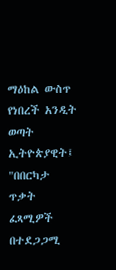ማዕከል ውስጥ የነበረች አንዲት ወጣት ኢትዮጵያዊት፤ "በበርካታ ጥቃት ፈጻሚዎች በተደጋጋሚ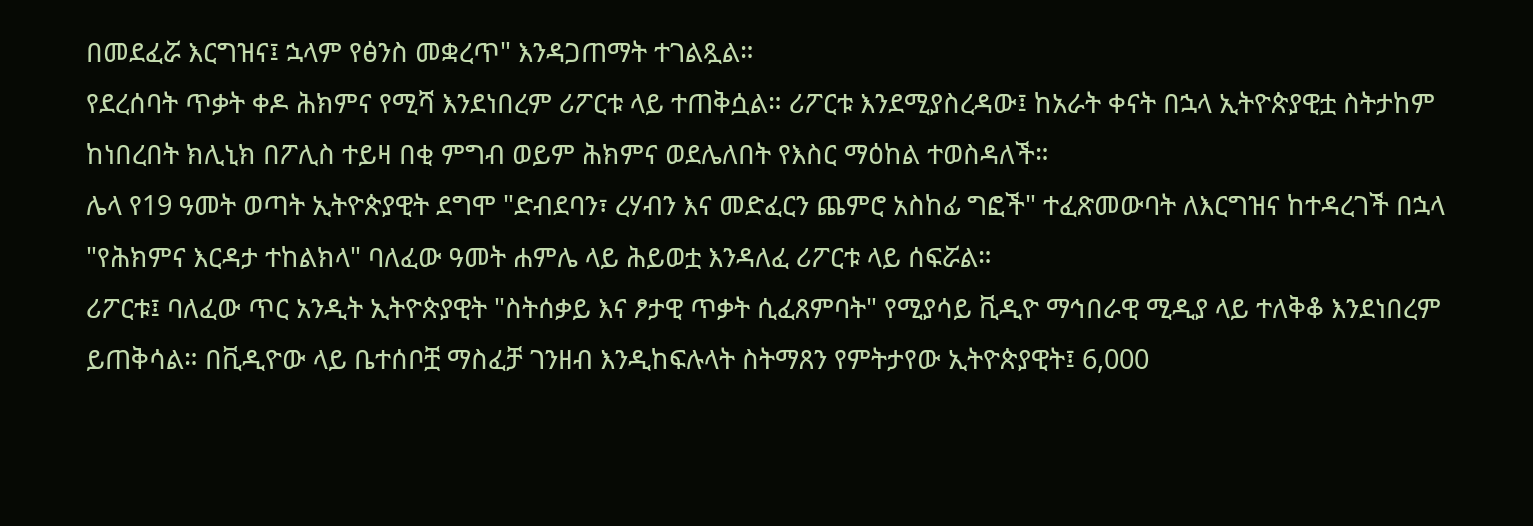በመደፈሯ እርግዝና፤ ኋላም የፅንስ መቋረጥ" እንዳጋጠማት ተገልጿል።
የደረሰባት ጥቃት ቀዶ ሕክምና የሚሻ እንደነበረም ሪፖርቱ ላይ ተጠቅሷል። ሪፖርቱ እንደሚያስረዳው፤ ከአራት ቀናት በኋላ ኢትዮጵያዊቷ ስትታከም ከነበረበት ክሊኒክ በፖሊስ ተይዛ በቂ ምግብ ወይም ሕክምና ወደሌለበት የእስር ማዕከል ተወስዳለች።
ሌላ የ19 ዓመት ወጣት ኢትዮጵያዊት ደግሞ "ድብደባን፣ ረሃብን እና መድፈርን ጨምሮ አስከፊ ግፎች" ተፈጽመውባት ለእርግዝና ከተዳረገች በኋላ "የሕክምና እርዳታ ተከልክላ" ባለፈው ዓመት ሐምሌ ላይ ሕይወቷ እንዳለፈ ሪፖርቱ ላይ ሰፍሯል።
ሪፖርቱ፤ ባለፈው ጥር አንዲት ኢትዮጵያዊት "ስትሰቃይ እና ፆታዊ ጥቃት ሲፈጸምባት" የሚያሳይ ቪዲዮ ማኅበራዊ ሚዲያ ላይ ተለቅቆ እንደነበረም ይጠቅሳል። በቪዲዮው ላይ ቤተሰቦቿ ማስፈቻ ገንዘብ እንዲከፍሉላት ስትማጸን የምትታየው ኢትዮጵያዊት፤ 6,000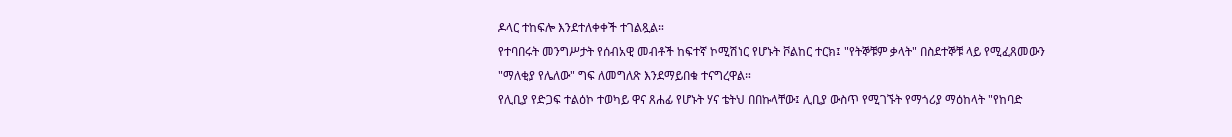ዶላር ተከፍሎ እንደተለቀቀች ተገልጿል።
የተባበሩት መንግሥታት የሰብአዊ መብቶች ከፍተኛ ኮሚሽነር የሆኑት ቮልከር ተርክ፤ "የትኞቹም ቃላት" በስደተኞቹ ላይ የሚፈጸመውን "ማለቂያ የሌለው" ግፍ ለመግለጽ እንደማይበቁ ተናግረዋል።
የሊቢያ የድጋፍ ተልዕኮ ተወካይ ዋና ጸሐፊ የሆኑት ሃና ቴትህ በበኩላቸው፤ ሊቢያ ውስጥ የሚገኙት የማጎሪያ ማዕከላት "የከባድ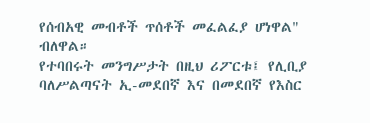የሰብአዊ መብቶች ጥሰቶች መፈልፈያ ሆነዋል" ብለዋል።
የተባበሩት መንግሥታት በዚህ ሪፖርቱ፤ የሊቢያ ባለሥልጣናት ኢ-መደበኛ እና በመደበኛ የእስር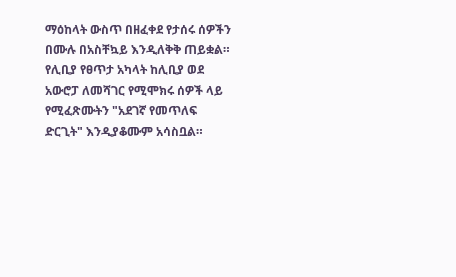ማዕከላት ውስጥ በዘፈቀደ የታሰሩ ሰዎችን በሙሉ በአስቸኳይ እንዲለቅቅ ጠይቋል። የሊቢያ የፀጥታ አካላት ከሊቢያ ወደ አውሮፓ ለመሻገር የሚሞክሩ ሰዎች ላይ የሚፈጽሙትን "አደገኛ የመጥለፍ ድርጊት" እንዲያቆሙም አሳስቧል።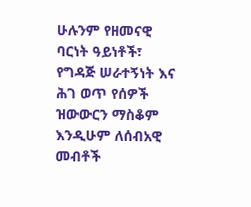ሁሉንም የዘመናዊ ባርነት ዓይነቶች፣ የግዳጅ ሠራተኝነት እና ሕገ ወጥ የሰዎች ዝውውርን ማስቆም እንዲሁም ለሰብአዊ መብቶች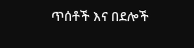ጥሰቶች እና በደሎች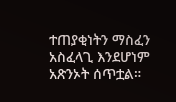ተጠያቂነትን ማስፈን አስፈላጊ እንደሆነም አጽንኦት ሰጥቷል።